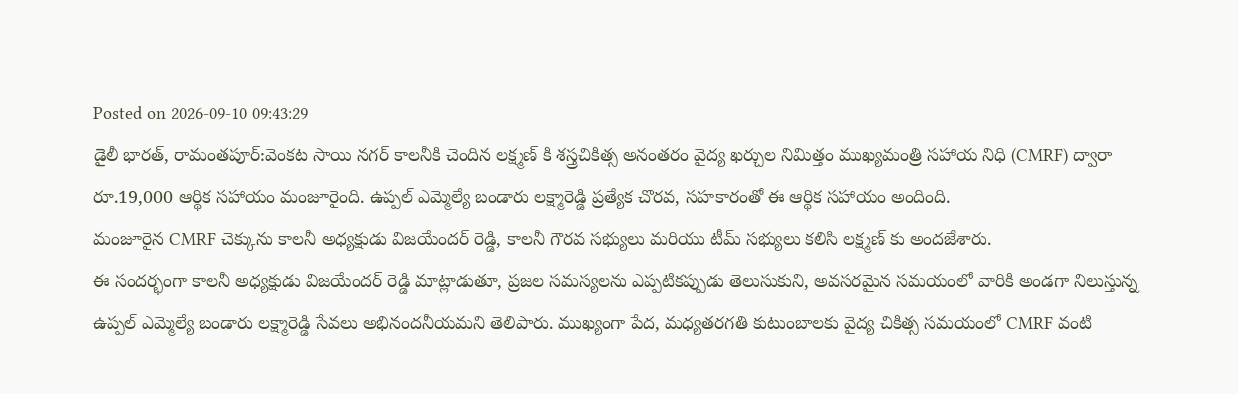Posted on 2026-09-10 09:43:29
డైలీ భారత్, రామంతపూర్:వెంకట సాయి నగర్ కాలనీకి చెందిన లక్ష్మణ్ కి శస్త్రచికిత్స అనంతరం వైద్య ఖర్చుల నిమిత్తం ముఖ్యమంత్రి సహాయ నిధి (CMRF) ద్వారా రూ.19,000 ఆర్థిక సహాయం మంజూరైంది. ఉప్పల్ ఎమ్మెల్యే బండారు లక్ష్మారెడ్డి ప్రత్యేక చొరవ, సహకారంతో ఈ ఆర్థిక సహాయం అందింది.
మంజూరైన CMRF చెక్కును కాలనీ అధ్యక్షుడు విజయేందర్ రెడ్డి, కాలనీ గౌరవ సభ్యులు మరియు టీమ్ సభ్యులు కలిసి లక్ష్మణ్ కు అందజేశారు.
ఈ సందర్భంగా కాలనీ అధ్యక్షుడు విజయేందర్ రెడ్డి మాట్లాడుతూ, ప్రజల సమస్యలను ఎప్పటికప్పుడు తెలుసుకుని, అవసరమైన సమయంలో వారికి అండగా నిలుస్తున్న ఉప్పల్ ఎమ్మెల్యే బండారు లక్ష్మారెడ్డి సేవలు అభినందనీయమని తెలిపారు. ముఖ్యంగా పేద, మధ్యతరగతి కుటుంబాలకు వైద్య చికిత్స సమయంలో CMRF వంటి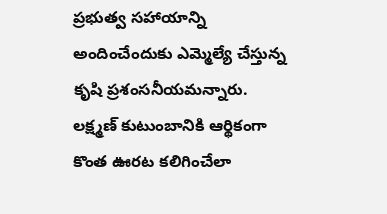ప్రభుత్వ సహాయాన్ని అందించేందుకు ఎమ్మెల్యే చేస్తున్న కృషి ప్రశంసనీయమన్నారు.
లక్ష్మణ్ కుటుంబానికి ఆర్థికంగా కొంత ఊరట కలిగించేలా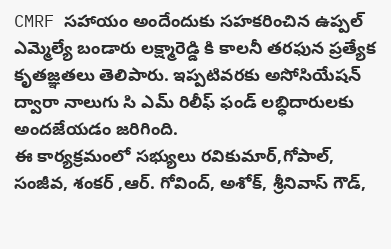CMRF సహాయం అందేందుకు సహకరించిన ఉప్పల్ ఎమ్మెల్యే బండారు లక్ష్మారెడ్డి కి కాలనీ తరఫున ప్రత్యేక కృతజ్ఞతలు తెలిపారు. ఇప్పటివరకు అసోసియేషన్ ద్వారా నాలుగు సి ఎమ్ రిలీఫ్ ఫండ్ లబ్ధిదారులకు అందజేయడం జరిగింది.
ఈ కార్యక్రమంలో సభ్యులు రవికుమార్,గోపాల్, సంజీవ, శంకర్ ,ఆర్. గోవింద్, అశోక్, శ్రీనివాస్ గౌడ్,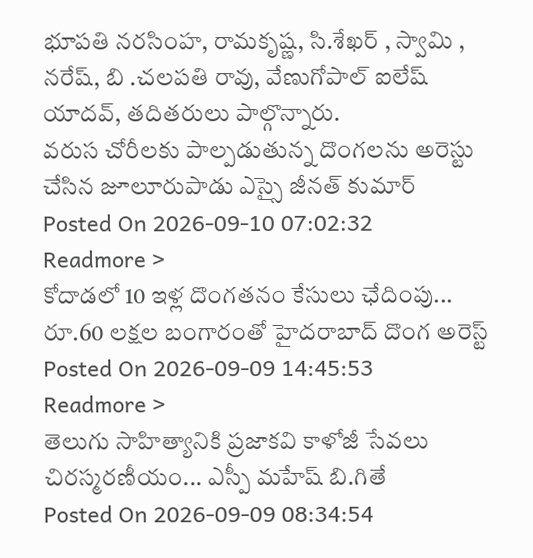భూపతి నరసింహ, రామకృష్ణ, సి.శేఖర్ , స్వామి , నరేష్, బి .చలపతి రావు, వేణుగోపాల్ ఐలేష్ యాదవ్, తదితరులు పాల్గొన్నారు.
వరుస చోరీలకు పాల్పడుతున్న దొంగలను అరెస్టు చేసిన జూలూరుపాడు ఎస్సై జీనత్ కుమార్
Posted On 2026-09-10 07:02:32
Readmore >
కోదాడలో 10 ఇళ్ల దొంగతనం కేసులు ఛేదింపు... రూ.60 లక్షల బంగారంతో హైదరాబాద్ దొంగ అరెస్ట్
Posted On 2026-09-09 14:45:53
Readmore >
తెలుగు సాహిత్యానికి ప్రజాకవి కాళోజీ సేవలు చిరస్మరణీయం... ఎస్పీ మహేష్ బి.గితే
Posted On 2026-09-09 08:34:54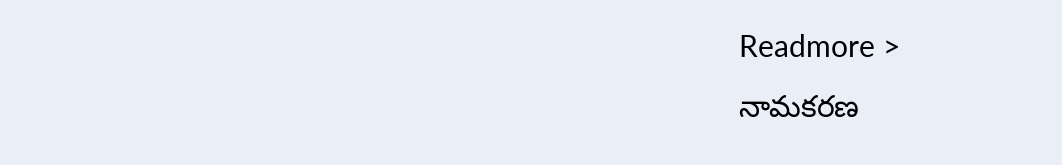Readmore >
నామకరణ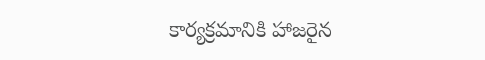కార్యక్రమానికి హాజరైన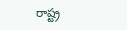రాష్ట్ర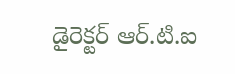డైరెక్టర్ ఆర్.టి.ఐ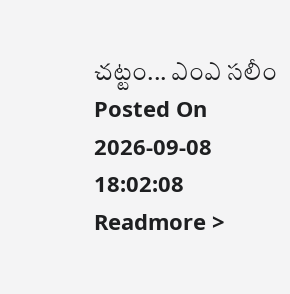చట్టం... ఎంఎ సలీం
Posted On 2026-09-08 18:02:08
Readmore >